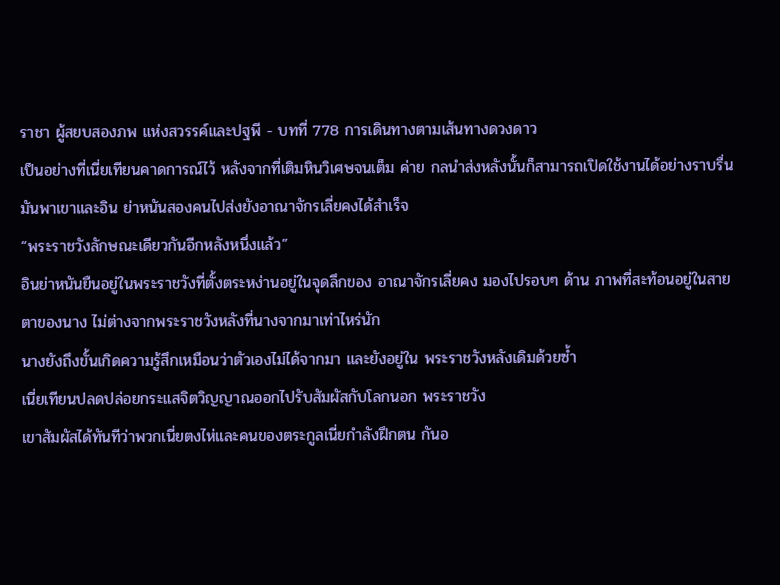ราชา ผู้สยบสองภพ แห่งสวรรค์และปฐพี - บทที่ 778 การเดินทางตามเส้นทางดวงดาว
เป็นอย่างที่เนี่ยเทียนคาดการณ์ไว้ หลังจากที่เติมหินวิเศษจนเต็ม ค่าย กลนำส่งหลังนั้นก็สามารถเปิดใช้งานได้อย่างราบรื่น มันพาเขาและอิน ย่าหนันสองคนไปส่งยังอาณาจักรเลี่ยคงได้สำเร็จ
“พระราชวังลักษณะเดียวกันอีกหลังหนึ่งแล้ว”
อินย่าหนันยืนอยู่ในพระราชวังที่ตั้งตระหง่านอยู่ในจุดลึกของ อาณาจักรเลี่ยคง มองไปรอบๆ ด้าน ภาพที่สะท้อนอยู่ในสายตาของนาง ไม่ต่างจากพระราชวังหลังที่นางจากมาเท่าไหร่นัก
นางยังถึงขั้นเกิดความรู้สึกเหมือนว่าตัวเองไม่ได้จากมา และยังอยู่ใน พระราชวังหลังเดิมด้วยซ้ำ
เนี่ยเทียนปลดปล่อยกระแสจิตวิญญาณออกไปรับสัมผัสกับโลกนอก พระราชวัง
เขาสัมผัสได้ทันทีว่าพวกเนี่ยตงไห่และคนของตระกูลเนี่ยกำลังฝึกตน กันอ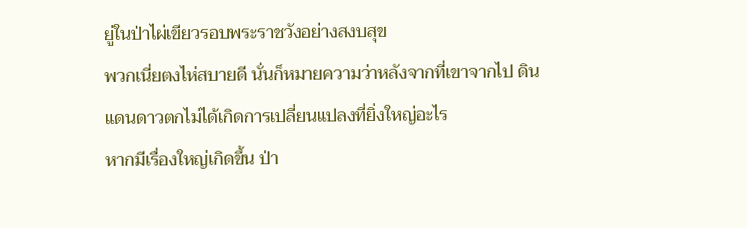ยู่ในป่าไผ่เขียวรอบพระราชวังอย่างสงบสุข
พวกเนี่ยตงไห่สบายดี นั่นก็หมายความว่าหลังจากที่เขาจากไป ดินแดนดาวตกไม่ได้เกิดการเปลี่ยนแปลงที่ยิ่งใหญ่อะไร
หากมีเรื่องใหญ่เกิดขึ้น ป่า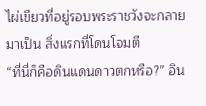ไผ่เขียวที่อยู่รอบพระราชวังจะกลายมาเป็น สิ่งแรกที่โดนโจมตี
“ที่นี่ก็คือดินแดนดาวตกหรือ?” อิน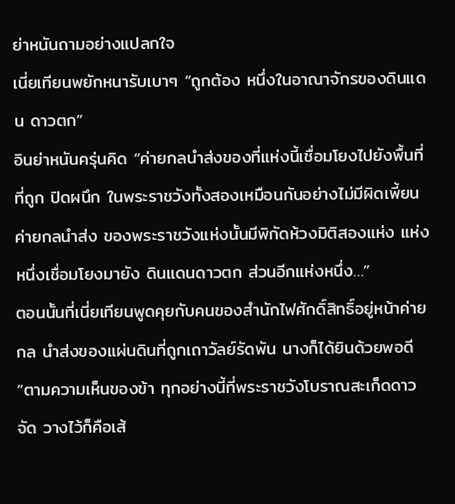ย่าหนันถามอย่างแปลกใจ
เนี่ยเทียนพยักหนารับเบาๆ “ถูกต้อง หนึ่งในอาณาจักรของดินแดน ดาวตก”
อินย่าหนันครุ่นคิด “ค่ายกลนำส่งของที่แห่งนี้เชื่อมโยงไปยังพื้นที่ที่ถูก ปิดผนึก ในพระราชวังทั้งสองเหมือนกันอย่างไม่มีผิดเพี้ยน ค่ายกลนำส่ง ของพระราชวังแห่งนั้นมีพิกัดห้วงมิติสองแห่ง แห่งหนึ่งเชื่อมโยงมายัง ดินแดนดาวตก ส่วนอีกแห่งหนึ่ง…”
ตอนนั้นที่เนี่ยเทียนพูดคุยกับคนของสำนักไฟศักดิ์สิทธิ์อยู่หน้าค่ายกล นำส่งของแผ่นดินที่ถูกเถาวัลย์รัดพัน นางก็ได้ยินด้วยพอดี
“ตามความเห็นของข้า ทุกอย่างนี้ที่พระราชวังโบราณสะเก็ดดาวจัด วางไว้ก็คือเส้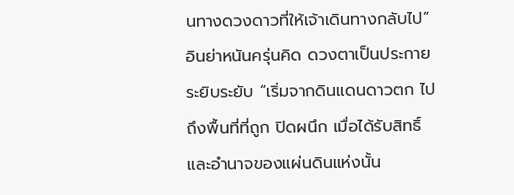นทางดวงดาวที่ให้เจ้าเดินทางกลับไป” อินย่าหนันครุ่นคิด ดวงตาเป็นประกายระยิบระยับ “เริ่มจากดินแดนดาวตก ไปถึงพื้นที่ที่ถูก ปิดผนึก เมื่อได้รับสิทธิ์และอำนาจของแผ่นดินแห่งนั้น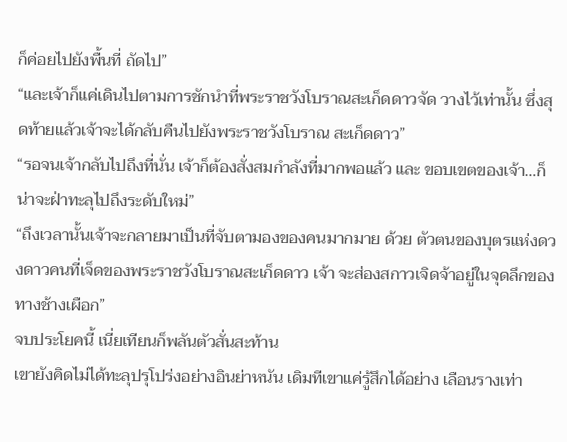ก็ค่อยไปยังพื้นที่ ถัดไป”
“และเจ้าก็แค่เดินไปตามการชักนำที่พระราชวังโบราณสะเก็ดดาวจัด วางไว้เท่านั้น ซึ่งสุดท้ายแล้วเจ้าจะได้กลับคืนไปยังพระราชวังโบราณ สะเก็ดดาว”
“รอจนเจ้ากลับไปถึงที่นั่น เจ้าก็ต้องสั่งสมกำลังที่มากพอแล้ว และ ขอบเขตของเจ้า…ก็น่าจะฝ่าทะลุไปถึงระดับใหม่”
“ถึงเวลานั้นเจ้าจะกลายมาเป็นที่จับตามองของคนมากมาย ด้วย ตัวตนของบุตรแห่งดวงดาวคนที่เจ็ดของพระราชวังโบราณสะเก็ดดาว เจ้า จะส่องสกาวเจิดจ้าอยู่ในจุดลึกของทางช้างเผือก”
จบประโยคนี้ เนี่ยเทียนก็พลันตัวสั่นสะท้าน
เขายังคิดไม่ได้ทะลุปรุโปร่งอย่างอินย่าหนัน เดิมทีเขาแค่รู้สึกได้อย่าง เลือนรางเท่า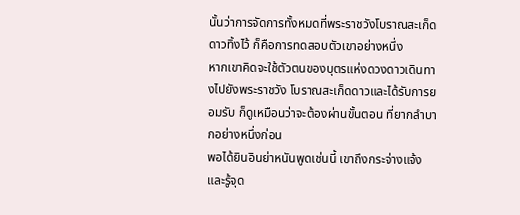นั้นว่าการจัดการทั้งหมดที่พระราชวังโบราณสะเก็ดดาวทิ้งไว้ ก็คือการทดสอบตัวเขาอย่างหนึ่ง
หากเขาคิดจะใช้ตัวตนของบุตรแห่งดวงดาวเดินทางไปยังพระราชวัง โบราณสะเก็ดดาวและได้รับการยอมรับ ก็ดูเหมือนว่าจะต้องผ่านขั้นตอน ที่ยากลำบากอย่างหนึ่งก่อน
พอได้ยินอินย่าหนันพูดเช่นนี้ เขาถึงกระจ่างแจ้งและรู้จุด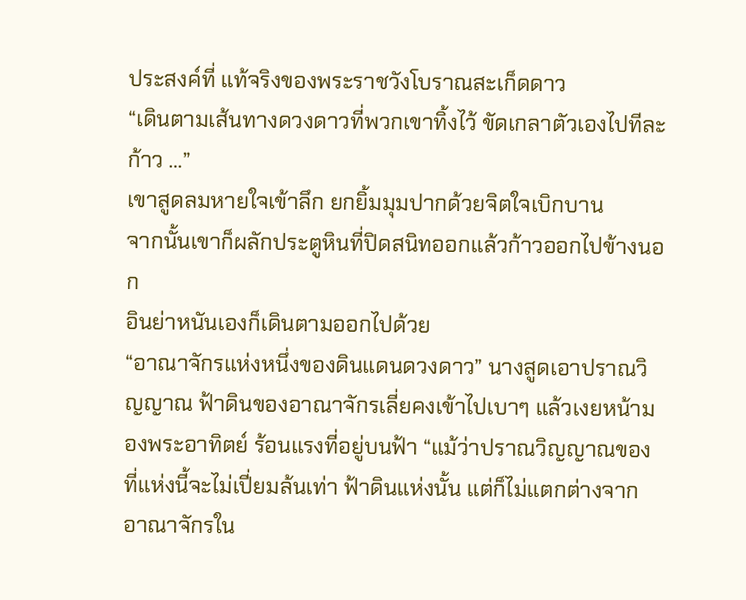ประสงค์ที่ แท้จริงของพระราชวังโบราณสะเก็ดดาว
“เดินตามเส้นทางดวงดาวที่พวกเขาทิ้งไว้ ขัดเกลาตัวเองไปทีละก้าว …”
เขาสูดลมหายใจเข้าลึก ยกยิ้มมุมปากด้วยจิตใจเบิกบาน
จากนั้นเขาก็ผลักประตูหินที่ปิดสนิทออกแล้วก้าวออกไปข้างนอก
อินย่าหนันเองก็เดินตามออกไปด้วย
“อาณาจักรแห่งหนึ่งของดินแดนดวงดาว” นางสูดเอาปราณวิญญาณ ฟ้าดินของอาณาจักรเลี่ยคงเข้าไปเบาๆ แล้วเงยหน้ามองพระอาทิตย์ ร้อนแรงที่อยู่บนฟ้า “แม้ว่าปราณวิญญาณของที่แห่งนี้จะไม่เปี่ยมล้นเท่า ฟ้าดินแห่งนั้น แต่ก็ไม่แตกต่างจากอาณาจักรใน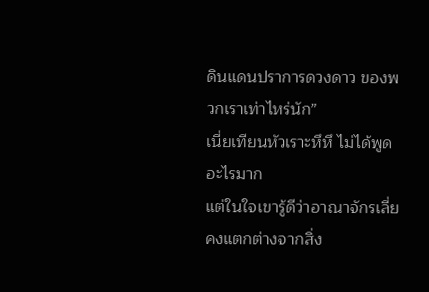ดินแดนปราการดวงดาว ของพวกเราเท่าไหร่นัก”
เนี่ยเทียนหัวเราะหึหึ ไม่ได้พูดอะไรมาก
แต่ในใจเขารู้ดีว่าอาณาจักรเลี่ยคงแตกต่างจากสิ่ง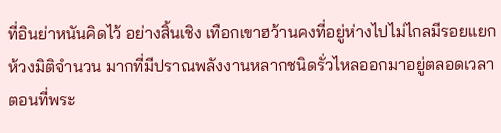ที่อินย่าหนันคิดไว้ อย่างสิ้นเชิง เทือกเขาฮว้านคงที่อยู่ห่างไปไม่ไกลมีรอยแยกห้วงมิติจำนวน มากที่มีปราณพลังงานหลากชนิดรั่วไหลออกมาอยู่ตลอดเวลา
ตอนที่พระ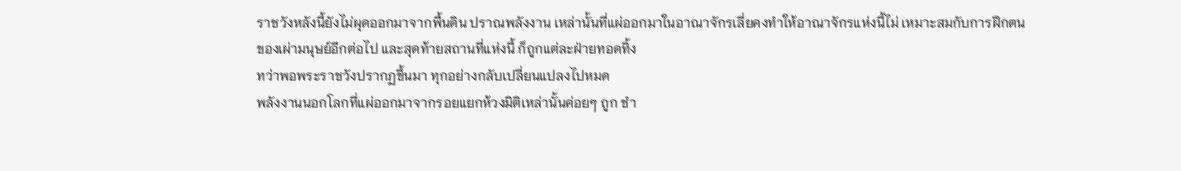ราชวังหลังนี้ยังไม่ผุดออกมาจากพื้นดิน ปราณพลังงาน เหล่านั้นที่แผ่ออกมาในอาณาจักรเลี่ยคงทำให้อาณาจักรแห่งนี้ไม่ เหมาะสมกับการฝึกตนของเผ่ามนุษย์อีกต่อไป และสุดท้ายสถานที่แห่งนี้ ก็ถูกแต่ละฝ่ายทอดทิ้ง
ทว่าพอพระราชวังปรากฏขึ้นมา ทุกอย่างกลับเปลี่ยนแปลงไปหมด
พลังงานนอกโลกที่แผ่ออกมาจากรอยแยกห้วงมิติเหล่านั้นค่อยๆ ถูก ชำ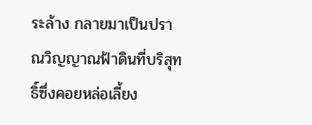ระล้าง กลายมาเป็นปราณวิญญาณฟ้าดินที่บริสุทธิ์ซึ่งคอยหล่อเลี้ยง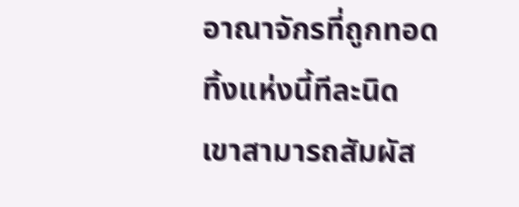อาณาจักรที่ถูกทอดทิ้งแห่งนี้ทีละนิด
เขาสามารถสัมผัส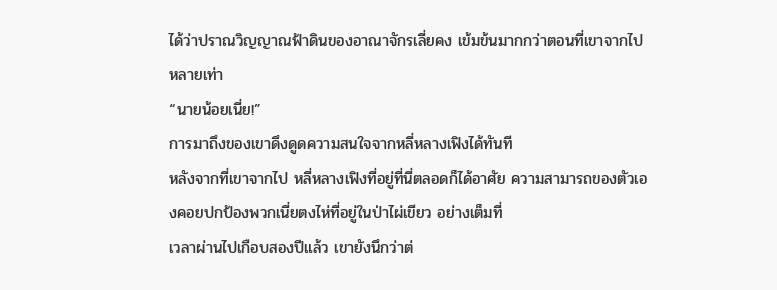ได้ว่าปราณวิญญาณฟ้าดินของอาณาจักรเลี่ยคง เข้มข้นมากกว่าตอนที่เขาจากไปหลายเท่า
“นายน้อยเนี่ย!”
การมาถึงของเขาดึงดูดความสนใจจากหลี่หลางเฟิงได้ทันที
หลังจากที่เขาจากไป หลี่หลางเฟิงที่อยู่ที่นี่ตลอดก็ได้อาศัย ความสามารถของตัวเองคอยปกป้องพวกเนี่ยตงไห่ที่อยู่ในป่าไผ่เขียว อย่างเต็มที่
เวลาผ่านไปเกือบสองปีแล้ว เขายังนึกว่าต่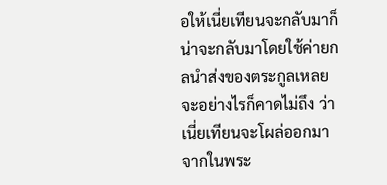อให้เนี่ยเทียนจะกลับมาก็ น่าจะกลับมาโดยใช้ค่ายกลนำส่งของตระกูลเหลย จะอย่างไรก็คาดไม่ถึง ว่าเนี่ยเทียนจะโผล่ออกมาจากในพระ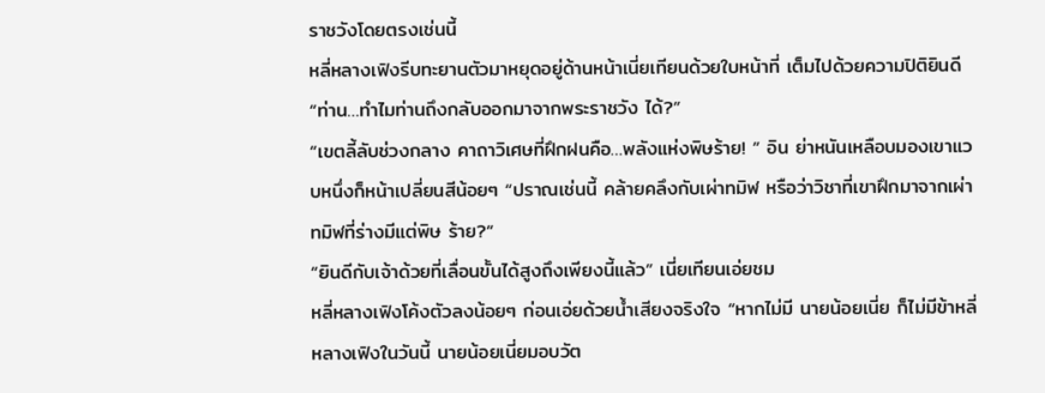ราชวังโดยตรงเช่นนี้
หลี่หลางเฟิงรีบทะยานตัวมาหยุดอยู่ด้านหน้าเนี่ยเทียนด้วยใบหน้าที่ เต็มไปด้วยความปิติยินดี “ท่าน…ทำไมท่านถึงกลับออกมาจากพระราชวัง ได้?”
“เขตลี้ลับช่วงกลาง คาถาวิเศษที่ฝึกฝนคือ…พลังแห่งพิษร้าย! ” อิน ย่าหนันเหลือบมองเขาแวบหนึ่งก็หน้าเปลี่ยนสีน้อยๆ “ปราณเช่นนี้ คล้ายคลึงกับเผ่าทมิฬ หรือว่าวิชาที่เขาฝึกมาจากเผ่าทมิฬที่ร่างมีแต่พิษ ร้าย?”
“ยินดีกับเจ้าด้วยที่เลื่อนขั้นได้สูงถึงเพียงนี้แล้ว” เนี่ยเทียนเอ่ยชม
หลี่หลางเฟิงโค้งตัวลงน้อยๆ ก่อนเอ่ยด้วยน้ำเสียงจริงใจ “หากไม่มี นายน้อยเนี่ย ก็ไม่มีข้าหลี่หลางเฟิงในวันนี้ นายน้อยเนี่ยมอบวัต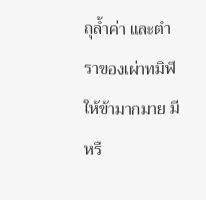ถุล้ำค่า และตำราของเผ่าทมิฬให้ข้ามากมาย มีหรื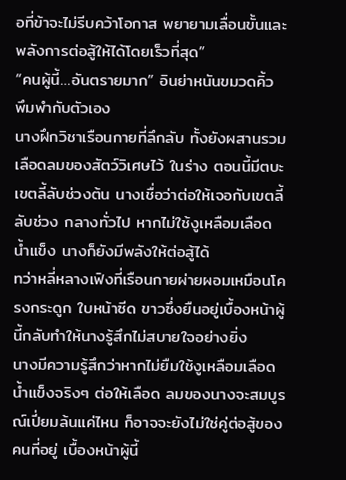อที่ข้าจะไม่รีบคว้าโอกาส พยายามเลื่อนขั้นและพลังการต่อสู้ให้ได้โดยเร็วที่สุด”
“คนผู้นี้…อันตรายมาก” อินย่าหนันขมวดคิ้ว พึมพำกับตัวเอง
นางฝึกวิชาเรือนกายที่ลึกลับ ทั้งยังผสานรวมเลือดลมของสัตว์วิเศษไว้ ในร่าง ตอนนี้มีตบะเขตลี้ลับช่วงต้น นางเชื่อว่าต่อให้เจอกับเขตลี้ลับช่วง กลางทั่วไป หากไม่ใช้งูเหลือมเลือดน้ำแข็ง นางก็ยังมีพลังให้ต่อสู้ได้
ทว่าหลี่หลางเฟิงที่เรือนกายผ่ายผอมเหมือนโครงกระดูก ใบหน้าซีด ขาวซึ่งยืนอยู่เบื้องหน้าผู้นี้กลับทำให้นางรู้สึกไม่สบายใจอย่างยิ่ง
นางมีความรู้สึกว่าหากไม่ยืมใช้งูเหลือมเลือดน้ำแข็งจริงๆ ต่อให้เลือด ลมของนางจะสมบูรณ์เปี่ยมล้นแค่ไหน ก็อาจจะยังไม่ใช่คู่ต่อสู้ของคนที่อยู่ เบื้องหน้าผู้นี้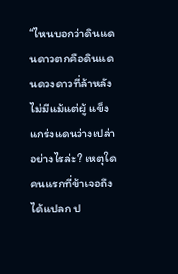“ไหนบอกว่าดินแดนดาวตกคือดินแดนดวงดาวที่ล้าหลัง ไม่มีแม้แต่ผู้ แข็งแกร่งแดนว่างเปล่าอย่างไรล่ะ? เหตุใดคนแรกที่ข้าเจอถึงได้แปลก ป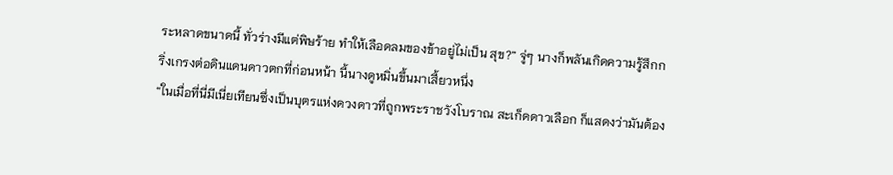ระหลาดขนาดนี้ ทั่วร่างมีแต่พิษร้าย ทำให้เลือดลมของข้าอยู่ไม่เป็น สุข?” จู่ๆ นางก็พลันเกิดความรู้สึกกริ่งเกรงต่อดินแดนดาวตกที่ก่อนหน้า นี้นางดูหมิ่นขึ้นมาเสี้ยวหนึ่ง
“ในเมื่อที่นี่มีเนี่ยเทียนซึ่งเป็นบุตรแห่งดวงดาวที่ถูกพระราชวังโบราณ สะเก็ดดาวเลือก ก็แสดงว่ามันต้อง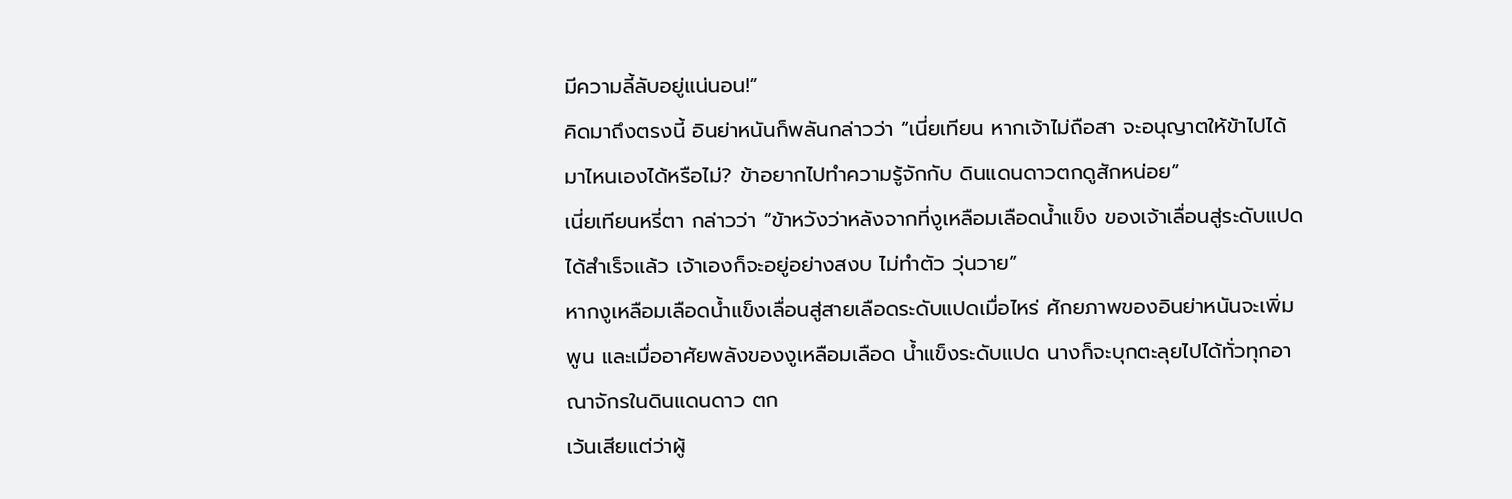มีความลี้ลับอยู่แน่นอน!”
คิดมาถึงตรงนี้ อินย่าหนันก็พลันกล่าวว่า “เนี่ยเทียน หากเจ้าไม่ถือสา จะอนุญาตให้ข้าไปได้มาไหนเองได้หรือไม่? ข้าอยากไปทำความรู้จักกับ ดินแดนดาวตกดูสักหน่อย”
เนี่ยเทียนหรี่ตา กล่าวว่า “ข้าหวังว่าหลังจากที่งูเหลือมเลือดน้ำแข็ง ของเจ้าเลื่อนสู่ระดับแปดได้สำเร็จแล้ว เจ้าเองก็จะอยู่อย่างสงบ ไม่ทำตัว วุ่นวาย”
หากงูเหลือมเลือดน้ำแข็งเลื่อนสู่สายเลือดระดับแปดเมื่อไหร่ ศักยภาพของอินย่าหนันจะเพิ่มพูน และเมื่ออาศัยพลังของงูเหลือมเลือด น้ำแข็งระดับแปด นางก็จะบุกตะลุยไปได้ทั่วทุกอาณาจักรในดินแดนดาว ตก
เว้นเสียแต่ว่าผู้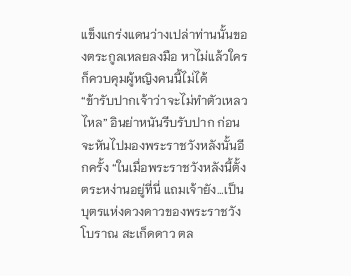แข็งแกร่งแดนว่างเปล่าท่านนั้นของตระกูลเหลยลงมือ หาไม่แล้วใครก็ควบคุมผู้หญิงคนนี้ไม่ได้
“ข้ารับปากเจ้าว่าจะไม่ทำตัวเหลวไหล” อินย่าหนันรีบรับปาก ก่อน จะหันไปมองพระราชวังหลังนั้นอีกครั้ง “ในเมื่อพระราชวังหลังนี้ตั้ง ตระหง่านอยู่ที่นี่ แถมเจ้ายัง…เป็นบุตรแห่งดวงดาวของพระราชวังโบราณ สะเก็ดดาว ตล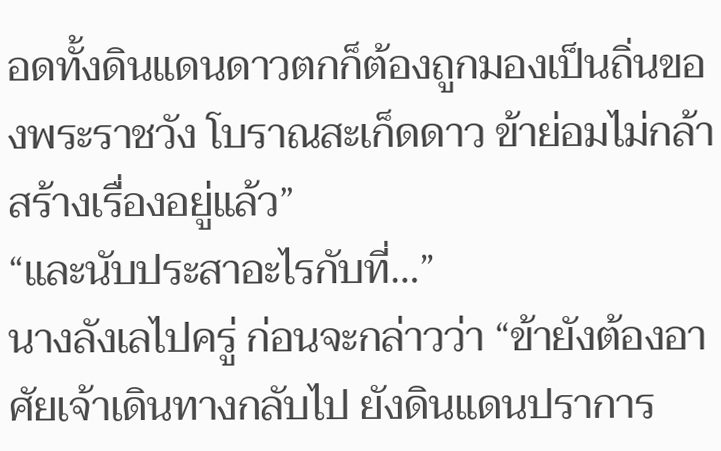อดทั้งดินแดนดาวตกก็ต้องถูกมองเป็นถิ่นของพระราชวัง โบราณสะเก็ดดาว ข้าย่อมไม่กล้าสร้างเรื่องอยู่แล้ว”
“และนับประสาอะไรกับที่…”
นางลังเลไปครู่ ก่อนจะกล่าวว่า “ข้ายังต้องอาศัยเจ้าเดินทางกลับไป ยังดินแดนปราการ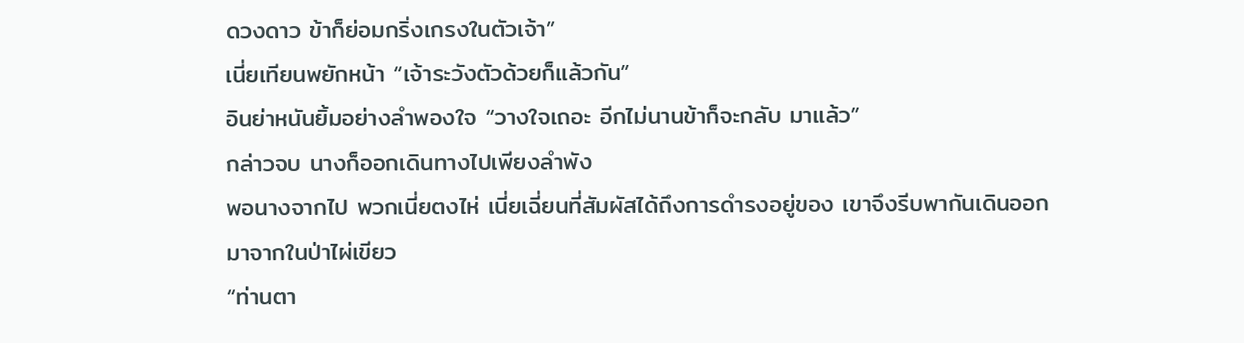ดวงดาว ข้าก็ย่อมกริ่งเกรงในตัวเจ้า”
เนี่ยเทียนพยักหน้า “เจ้าระวังตัวด้วยก็แล้วกัน”
อินย่าหนันยิ้มอย่างลำพองใจ “วางใจเถอะ อีกไม่นานข้าก็จะกลับ มาแล้ว”
กล่าวจบ นางก็ออกเดินทางไปเพียงลำพัง
พอนางจากไป พวกเนี่ยตงไห่ เนี่ยเฉี่ยนที่สัมผัสได้ถึงการดำรงอยู่ของ เขาจึงรีบพากันเดินออกมาจากในป่าไผ่เขียว
“ท่านตา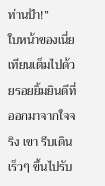ท่านป้า!”
ใบหน้าของเนี่ยเทียนเต็มไปด้วยรอยยิ้มยินดีที่ออกมาจากใจจริง เขา รีบเดินเร็วๆ ขึ้นไปรับ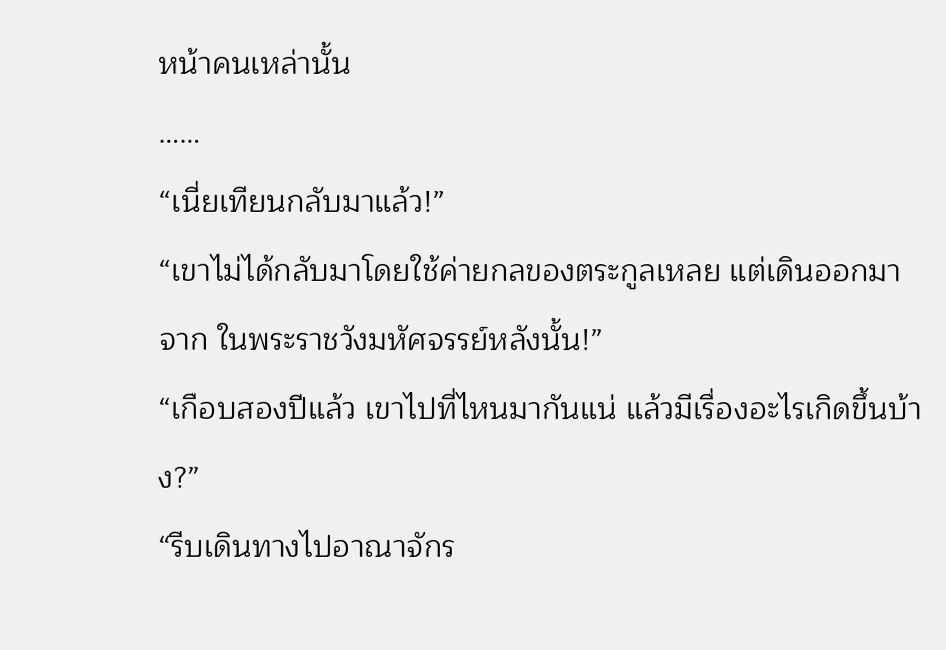หน้าคนเหล่านั้น
……
“เนี่ยเทียนกลับมาแล้ว!”
“เขาไม่ได้กลับมาโดยใช้ค่ายกลของตระกูลเหลย แต่เดินออกมาจาก ในพระราชวังมหัศจรรย์หลังนั้น!”
“เกือบสองปีแล้ว เขาไปที่ไหนมากันแน่ แล้วมีเรื่องอะไรเกิดขึ้นบ้าง?”
“รีบเดินทางไปอาณาจักร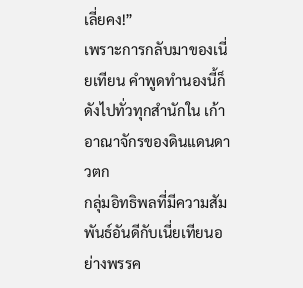เลี่ยคง!”
เพราะการกลับมาของเนี่ยเทียน คำพูดทำนองนี้ก็ดังไปทั่วทุกสำนักใน เก้าอาณาจักรของดินแดนดาวตก
กลุ่มอิทธิพลที่มีความสัมพันธ์อันดีกับเนี่ยเทียนอย่างพรรค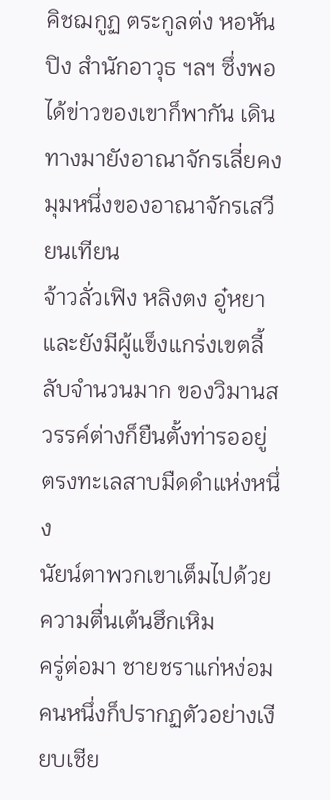คิชฌกูฏ ตระกูลต่ง หอหันปิง สำนักอาวุธ ฯลฯ ซึ่งพอได้ข่าวของเขาก็พากัน เดินทางมายังอาณาจักรเลี่ยคง
มุมหนึ่งของอาณาจักรเสวียนเทียน
จ้าวลั่วเฟิง หลิงตง อู๋หยา และยังมีผู้แข็งแกร่งเขตลี้ลับจำนวนมาก ของวิมานสวรรค์ต่างก็ยืนตั้งท่ารออยู่ตรงทะเลสาบมืดดำแห่งหนึ่ง
นัยน์ตาพวกเขาเต็มไปด้วยความตื่นเต้นฮึกเหิม
ครู่ต่อมา ชายชราแก่หง่อมคนหนึ่งก็ปรากฏตัวอย่างเงียบเชีย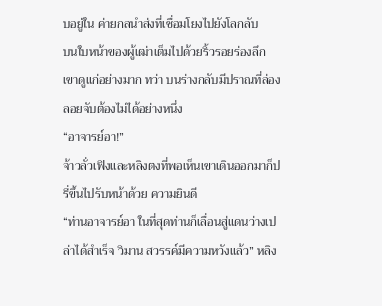บอยู่ใน ค่ายกลนำส่งที่เชื่อมโยงไปยังโลกลับ
บนใบหน้าของผู้เฒ่าเต็มไปด้วยริ้วรอยร่องลึก เขาดูแก่อย่างมาก ทว่า บนร่างกลับมีปราณที่ล่องลอยจับต้องไม่ได้อย่างหนึ่ง
“อาจารย์อา!”
จ้าวลั่วเฟิงและหลิงตงที่พอเห็นเขาเดินออกมาก็ปรี่ขึ้นไปรับหน้าด้วย ความยินดี
“ท่านอาจารย์อา ในที่สุดท่านก็เลื่อนสู่แดนว่างเปล่าได้สำเร็จ วิมาน สวรรค์มีความหวังแล้ว” หลิง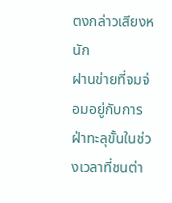ตงกล่าวเสียงหนัก
ฝานข่ายที่จมจ่อมอยู่กับการฝ่าทะลุขั้นในช่วงเวลาที่ชนต่า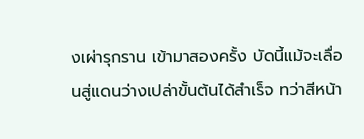งเผ่ารุกราน เข้ามาสองครั้ง บัดนี้แม้จะเลื่อนสู่แดนว่างเปล่าขั้นต้นได้สำเร็จ ทว่าสีหน้า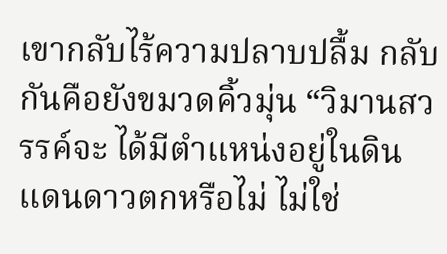เขากลับไร้ความปลาบปลื้ม กลับกันคือยังขมวดคิ้วมุ่น “วิมานสวรรค์จะ ได้มีตำแหน่งอยู่ในดินแดนดาวตกหรือไม่ ไม่ใช่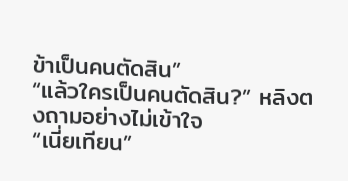ข้าเป็นคนตัดสิน”
“แล้วใครเป็นคนตัดสิน?” หลิงตงถามอย่างไม่เข้าใจ
“เนี่ยเทียน”